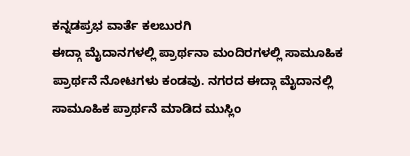ಕನ್ನಡಪ್ರಭ ವಾರ್ತೆ ಕಲಬುರಗಿ
ಈದ್ಗಾ ಮೈದಾನಗಳಲ್ಲಿ ಪ್ರಾರ್ಥನಾ ಮಂದಿರಗಳಲ್ಲಿ ಸಾಮೂಹಿಕ ಪ್ರಾರ್ಥನೆ ನೋಟಗಳು ಕಂಡವು. ನಗರದ ಈದ್ಗಾ ಮೈದಾನಲ್ಲಿ ಸಾಮೂಹಿಕ ಪ್ರಾರ್ಥನೆ ಮಾಡಿದ ಮುಸ್ಲಿಂ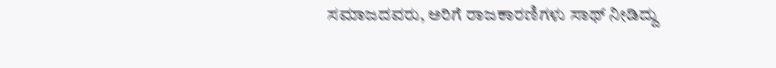ಸಮಾಜದವರು, ಅರಿಗೆ ರಾಜಕಾರಣಿಗಳು ಸಾಥ್ ನೀಡಿದ್ದು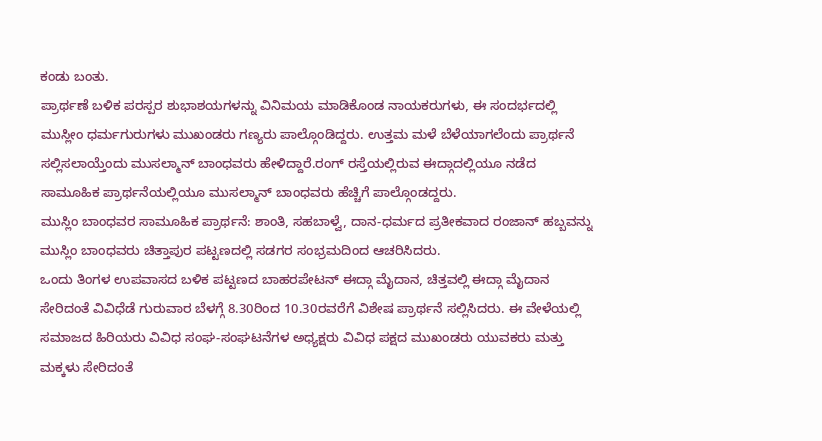ಕಂಡು ಬಂತು.
ಪ್ರಾರ್ಥಣೆ ಬಳಿಕ ಪರಸ್ಪರ ಶುಭಾಶಯಗಳನ್ನು ವಿನಿಮಯ ಮಾಡಿಕೊಂಡ ನಾಯಕರುಗಳು, ಈ ಸಂದರ್ಭದಲ್ಲಿ ಮುಸ್ಲೀಂ ಧರ್ಮಗುರುಗಳು ಮುಖಂಡರು ಗಣ್ಯರು ಪಾಲ್ಗೊಂಡಿದ್ದರು. ಉತ್ತಮ ಮಳೆ ಬೆಳೆಯಾಗಲೆಂದು ಪ್ರಾರ್ಥನೆ ಸಲ್ಲಿಸಲಾಯ್ತೆಂದು ಮುಸಲ್ಮಾನ್ ಬಾಂಧವರು ಹೇಳಿದ್ದಾರೆ.ರಂಗ್ ರಸ್ತೆಯಲ್ಲಿರುವ ಈದ್ಗಾದಲ್ಲಿಯೂ ನಡೆದ ಸಾಮೂಹಿಕ ಪ್ರಾರ್ಥನೆಯಲ್ಲಿಯೂ ಮುಸಲ್ಮಾನ್ ಬಾಂಧವರು ಹೆಚ್ಚಿಗೆ ಪಾಲ್ಗೊಂಡದ್ದರು.
ಮುಸ್ಲಿಂ ಬಾಂಧವರ ಸಾಮೂಹಿಕ ಪ್ರಾರ್ಥನೆ: ಶಾಂತಿ, ಸಹಬಾಳ್ವೆ, ದಾನ-ಧರ್ಮದ ಪ್ರತೀಕವಾದ ರಂಜಾನ್ ಹಬ್ಬವನ್ನು ಮುಸ್ಲಿಂ ಬಾಂಧವರು ಚಿತ್ತಾಪುರ ಪಟ್ಟಣದಲ್ಲಿ ಸಡಗರ ಸಂಭ್ರಮದಿಂದ ಆಚರಿಸಿದರು.
ಒಂದು ತಿಂಗಳ ಉಪವಾಸದ ಬಳಿಕ ಪಟ್ಟಣದ ಬಾಹರಪೇಟನ್ ಈದ್ಗಾ ಮೈದಾನ, ಚಿತ್ತವಲ್ಲಿ ಈದ್ಗಾ ಮೈದಾನ ಸೇರಿದಂತೆ ವಿವಿಧೆಡೆ ಗುರುವಾರ ಬೆಳಗ್ಗೆ 8.30ರಿಂದ 10.30ರವರೆಗೆ ವಿಶೇಷ ಪ್ರಾರ್ಥನೆ ಸಲ್ಲಿಸಿದರು. ಈ ವೇಳೆಯಲ್ಲಿ ಸಮಾಜದ ಹಿರಿಯರು ವಿವಿಧ ಸಂಘ-ಸಂಘಟನೆಗಳ ಅಧ್ಯಕ್ಷರು ವಿವಿಧ ಪಕ್ಷದ ಮುಖಂಡರು ಯುವಕರು ಮತ್ತು ಮಕ್ಕಳು ಸೇರಿದಂತೆ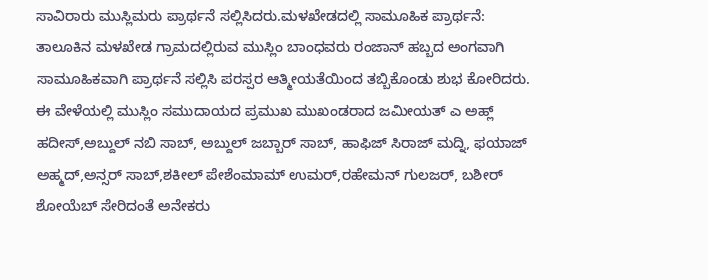ಸಾವಿರಾರು ಮುಸ್ಲಿಮರು ಪ್ರಾರ್ಥನೆ ಸಲ್ಲಿಸಿದರು.ಮಳಖೇಡದಲ್ಲಿ ಸಾಮೂಹಿಕ ಪ್ರಾರ್ಥನೆ: ತಾಲೂಕಿನ ಮಳಖೇಡ ಗ್ರಾಮದಲ್ಲಿರುವ ಮುಸ್ಲಿಂ ಬಾಂಧವರು ರಂಜಾನ್ ಹಬ್ಬದ ಅಂಗವಾಗಿ ಸಾಮೂಹಿಕವಾಗಿ ಪ್ರಾರ್ಥನೆ ಸಲ್ಲಿಸಿ ಪರಸ್ಪರ ಆತ್ಮೀಯತೆಯಿಂದ ತಬ್ಬಿಕೊಂಡು ಶುಭ ಕೋರಿದರು. ಈ ವೇಳೆಯಲ್ಲಿ ಮುಸ್ಲಿಂ ಸಮುದಾಯದ ಪ್ರಮುಖ ಮುಖಂಡರಾದ ಜಮೀಯತ್ ಎ ಅಹ್ಲ್ ಹದೀಸ್,ಅಬ್ದುಲ್ ನಬಿ ಸಾಬ್, ಅಬ್ದುಲ್ ಜಬ್ಬಾರ್ ಸಾಬ್, ಹಾಫಿಜ್ ಸಿರಾಜ್ ಮದ್ನಿ, ಫಯಾಜ್ ಅಹ್ಮದ್,ಅನ್ಸರ್ ಸಾಬ್,ಶಕೀಲ್ ಪೇಶೆಂಮಾಮ್ ಉಮರ್,ರಹೇಮನ್ ಗುಲಜರ್, ಬಶೀರ್ ಶೋಯೆಬ್ ಸೇರಿದಂತೆ ಅನೇಕರು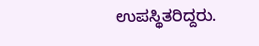ಉಪಸ್ಥಿತರಿದ್ದರು.